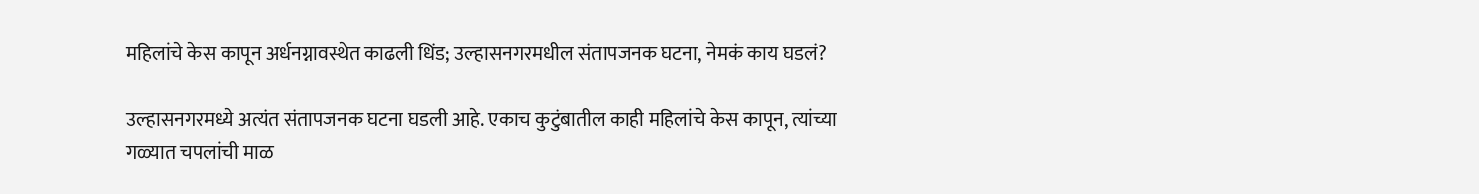महिलांचे केस कापून अर्धनग्नावस्थेत काढली धिंड; उल्हासनगरमधील संतापजनक घटना, नेमकं काय घडलं?

उल्हासनगरमध्ये अत्यंत संतापजनक घटना घडली आहे. एकाच कुटुंबातील काही महिलांचे केस कापून, त्यांच्या गळ्यात चपलांची माळ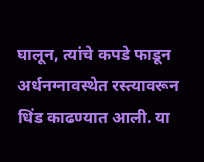घालून, त्यांचे कपडे फाडून अर्धनग्नावस्थेत रस्त्यावरून धिंड काढण्यात आली. या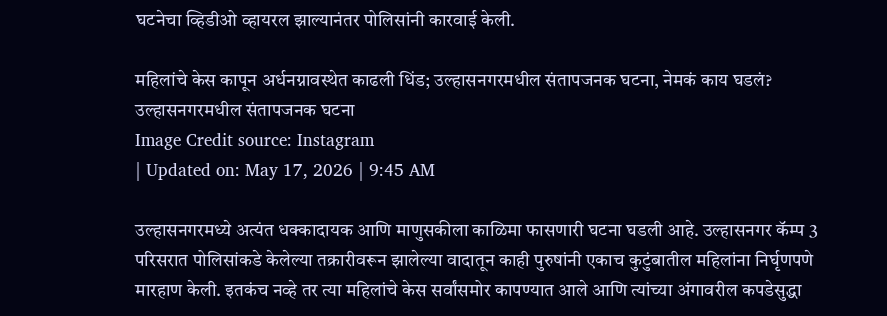घटनेचा व्हिडीओ व्हायरल झाल्यानंतर पोलिसांनी कारवाई केली.

महिलांचे केस कापून अर्धनग्नावस्थेत काढली धिंड; उल्हासनगरमधील संतापजनक घटना, नेमकं काय घडलं?
उल्हासनगरमधील संतापजनक घटना
Image Credit source: Instagram
| Updated on: May 17, 2026 | 9:45 AM

उल्हासनगरमध्ये अत्यंत धक्कादायक आणि माणुसकीला काळिमा फासणारी घटना घडली आहे. उल्हासनगर कॅम्प 3 परिसरात पोलिसांकडे केलेल्या तक्रारीवरून झालेल्या वादातून काही पुरुषांनी एकाच कुटुंबातील महिलांना निर्घृणपणे मारहाण केली. इतकंच नव्हे तर त्या महिलांचे केस सर्वांसमोर कापण्यात आले आणि त्यांच्या अंगावरील कपडेसुद्धा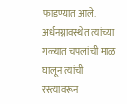फाडण्यात आले. अर्धनग्नावस्थेत त्यांच्या गळ्यात चपलांची माळ घालून त्यांची रस्त्यावरून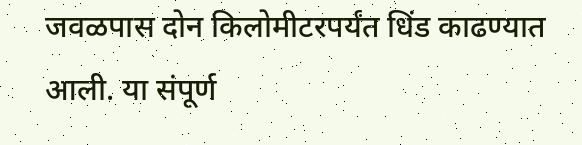जवळपास दोन किलोमीटरपर्यंत धिंड काढण्यात आली. या संपूर्ण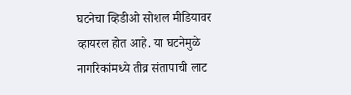घटनेचा व्हिडीओ सोशल मीडियावर व्हायरल होत आहे. या घटनेमुळे नागरिकांमध्ये तीव्र संतापाची लाट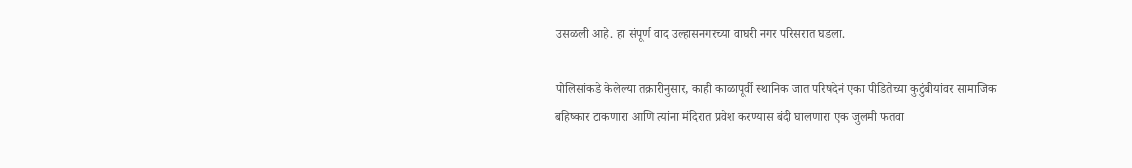उसळली आहे. हा संपूर्ण वाद उल्हासनगरच्या वाघरी नगर परिसरात घडला.

पोलिसांकडे केलेल्या तक्रारीनुसार, काही काळापूर्वी स्थानिक जात परिषदेनं एका पीडितेच्या कुटुंबीयांवर सामाजिक बहिष्कार टाकणारा आणि त्यांना मंदिरात प्रवेश करण्यास बंदी घालणारा एक जुलमी फतवा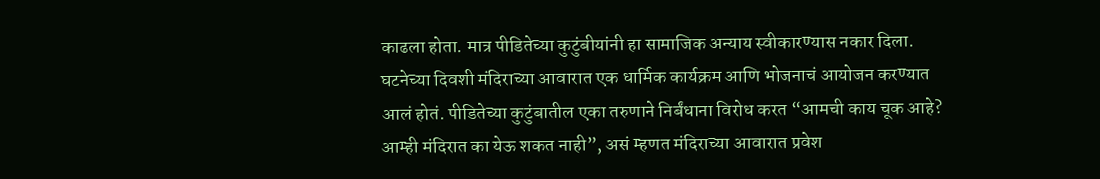काढला होता. मात्र पीडितेच्या कुटुंबीयांनी हा सामाजिक अन्याय स्वीकारण्यास नकार दिला. घटनेच्या दिवशी मंदिराच्या आवारात एक धार्मिक कार्यक्रम आणि भोजनाचं आयोजन करण्यात आलं होतं. पीडितेच्या कुटुंबातील एका तरुणाने निर्बंधाना विरोध करत “आमची काय चूक आहे? आम्ही मंदिरात का येऊ शकत नाही”, असं म्हणत मंदिराच्या आवारात प्रवेश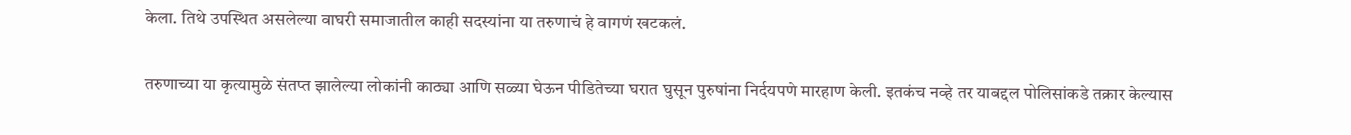केला. तिथे उपस्थित असलेल्या वाघरी समाजातील काही सदस्यांना या तरुणाचं हे वागणं खटकलं.

तरुणाच्या या कृत्यामुळे संतप्त झालेल्या लोकांनी काठ्या आणि सळ्या घेऊन पीडितेच्या घरात घुसून पुरुषांना निर्दयपणे मारहाण केली. इतकंच नव्हे तर याबद्दल पोलिसांकडे तक्रार केल्यास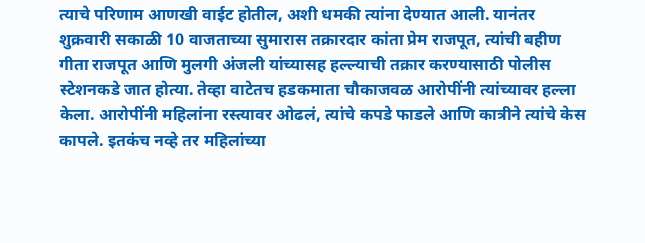त्याचे परिणाम आणखी वाईट होतील, अशी धमकी त्यांना देण्यात आली. यानंतर शुक्रवारी सकाळी 10 वाजताच्या सुमारास तक्रारदार कांता प्रेम राजपूत, त्यांची बहीण गीता राजपूत आणि मुलगी अंजली यांच्यासह हल्ल्याची तक्रार करण्यासाठी पोलीस स्टेशनकडे जात होत्या. तेव्हा वाटेतच हडकमाता चौकाजवळ आरोपींनी त्यांच्यावर हल्ला केला. आरोपींनी महिलांना रस्त्यावर ओढलं, त्यांचे कपडे फाडले आणि कात्रीने त्यांचे केस कापले. इतकंच नव्हे तर महिलांच्या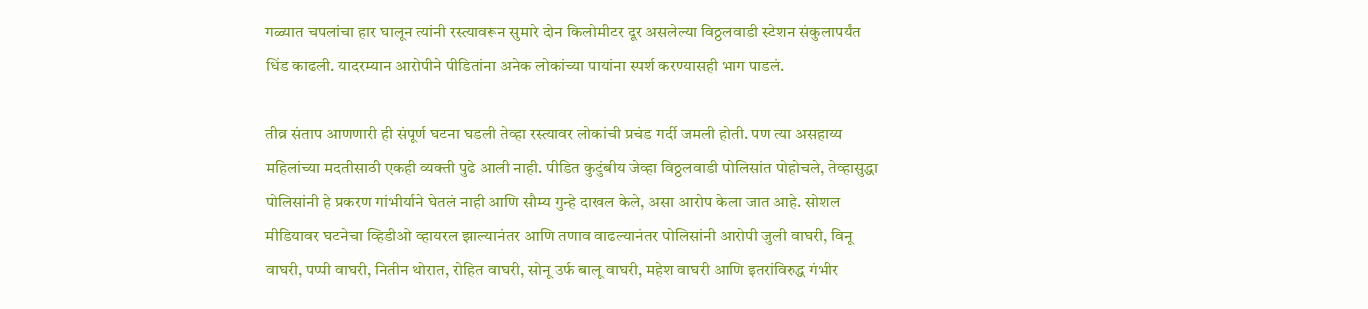गळ्यात चपलांचा हार घालून त्यांनी रस्त्यावरून सुमारे दोन किलोमीटर दूर असलेल्या विठ्ठलवाडी स्टेशन संकुलापर्यंत धिंड काढली. यादरम्यान आरोपीने पीडितांना अनेक लोकांच्या पायांना स्पर्श करण्यासही भाग पाडलं.

तीव्र संताप आणणारी ही संपूर्ण घटना घडली तेव्हा रस्त्यावर लोकांची प्रचंड गर्दी जमली होती. पण त्या असहाय्य महिलांच्या मदतीसाठी एकही व्यक्ती पुढे आली नाही. पीडित कुटुंबीय जेव्हा विठ्ठलवाडी पोलिसांत पोहोचले, तेव्हासुद्धा पोलिसांनी हे प्रकरण गांभीर्याने घेतलं नाही आणि सौम्य गुन्हे दाखल केले, असा आरोप केला जात आहे. सोशल मीडियावर घटनेचा व्हिडीओ व्हायरल झाल्यानंतर आणि तणाव वाढल्यानंतर पोलिसांनी आरोपी जुली वाघरी, विनू वाघरी, पप्पी वाघरी, नितीन थोरात, रोहित वाघरी, सोनू उर्फ बालू वाघरी, महेश वाघरी आणि इतरांविरुद्ध गंभीर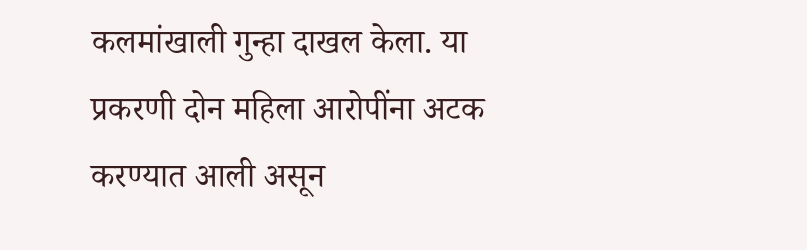कलमांखाली गुन्हा दाखल केला. या प्रकरणी दोन महिला आरोपींना अटक करण्यात आली असून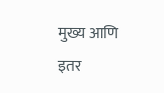मुख्य आणि इतर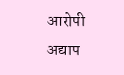आरोपी अद्याप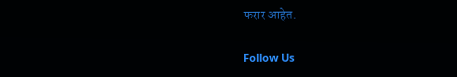फरार आहेत.

Follow Us